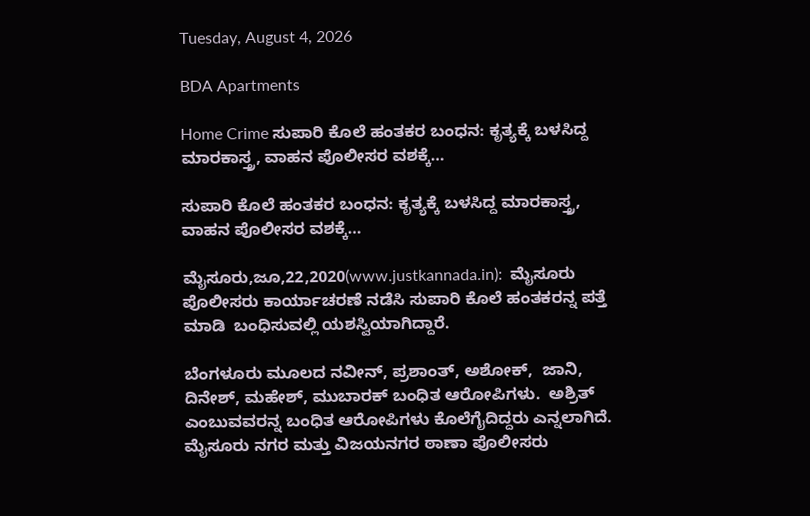Tuesday, August 4, 2026

BDA Apartments

Home Crime ಸುಪಾರಿ ಕೊಲೆ ಹಂತಕರ ಬಂಧನ: ಕೃತ್ಯಕ್ಕೆ ಬಳಸಿದ್ದ ಮಾರಕಾಸ್ತ್ರ, ವಾಹನ ಪೊಲೀಸರ ವಶಕ್ಕೆ…

ಸುಪಾರಿ ಕೊಲೆ ಹಂತಕರ ಬಂಧನ: ಕೃತ್ಯಕ್ಕೆ ಬಳಸಿದ್ದ ಮಾರಕಾಸ್ತ್ರ, ವಾಹನ ಪೊಲೀಸರ ವಶಕ್ಕೆ…

ಮೈಸೂರು,ಜೂ,22,2020(www.justkannada.in):  ಮೈಸೂರು ಪೊಲೀಸರು ಕಾರ್ಯಾಚರಣೆ ನಡೆಸಿ ಸುಪಾರಿ ಕೊಲೆ ಹಂತಕರನ್ನ ಪತ್ತೆ ಮಾಡಿ  ಬಂಧಿಸುವಲ್ಲಿ ಯಶಸ್ವಿಯಾಗಿದ್ದಾರೆ.

ಬೆಂಗಳೂರು ಮೂಲದ ನವೀನ್, ಪ್ರಶಾಂತ್, ಅಶೋಕ್,  ಜಾನಿ, ದಿನೇಶ್, ಮಹೇಶ್, ಮುಬಾರಕ್ ಬಂಧಿತ ಆರೋಪಿಗಳು.  ಅಶ್ರಿತ್ ಎಂಬುವವರನ್ನ ಬಂಧಿತ ಆರೋಪಿಗಳು ಕೊಲೆಗೈದಿದ್ದರು ಎನ್ನಲಾಗಿದೆ. ಮೈಸೂರು ನಗರ ಮತ್ತು ವಿಜಯನಗರ ಠಾಣಾ ಪೊಲೀಸರು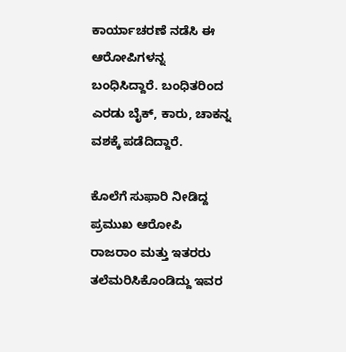ಕಾರ್ಯಾಚರಣೆ ನಡೆಸಿ ಈ ಆರೋಪಿಗಳನ್ನ ಬಂಧಿಸಿದ್ದಾರೆ. ಬಂಧಿತರಿಂದ ಎರಡು ಬೈಕ್, ಕಾರು, ಚಾಕನ್ನ ವಶಕ್ಕೆ ಪಡೆದಿದ್ದಾರೆ.

ಕೊಲೆಗೆ ಸುಫಾರಿ ನೀಡಿದ್ದ ಪ್ರಮುಖ ಆರೋಪಿ ರಾಜರಾಂ ಮತ್ತು ಇತರರು ತಲೆಮರಿಸಿಕೊಂಡಿದ್ದು ಇವರ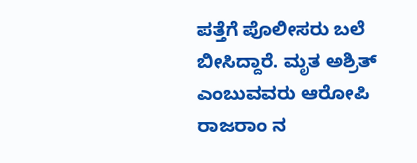ಪತ್ತೆಗೆ ಪೊಲೀಸರು ಬಲೆ ಬೀಸಿದ್ದಾರೆ. ಮೃತ ಅಶ್ರಿತ್ ಎಂಬುವವರು ಆರೋಪಿ ರಾಜರಾಂ ನ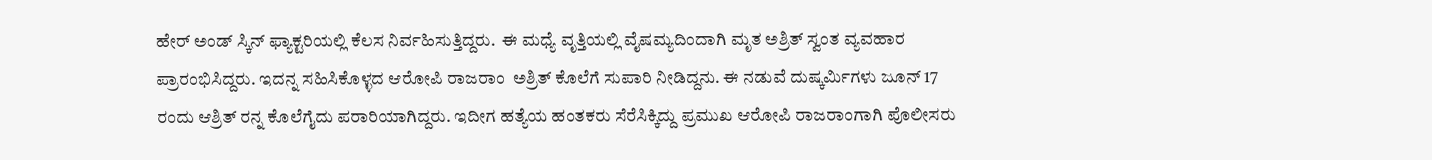ಹೇರ್ ಅಂಡ್ ಸ್ಕಿನ್ ಫ್ಯಾಕ್ಟರಿಯಲ್ಲಿ ಕೆಲಸ ನಿರ್ವಹಿಸುತ್ತಿದ್ದರು.  ಈ ಮಧ್ಯೆ ವೃತ್ತಿಯಲ್ಲಿ ವೈಷಮ್ಯದಿಂದಾಗಿ ಮೃತ ಅಶ್ರಿತ್ ಸ್ವಂತ ವ್ಯವಹಾರ ಪ್ರಾರಂಭಿಸಿದ್ದರು. ಇದನ್ನ ಸಹಿಸಿಕೊಳ್ಳದ ಆರೋಪಿ ರಾಜರಾಂ  ಅಶ್ರಿತ್ ಕೊಲೆಗೆ ಸುಪಾರಿ ನೀಡಿದ್ದನು. ಈ ನಡುವೆ ದುಷ್ಕರ್ಮಿಗಳು ಜೂನ್ 17 ರಂದು ಆಶ್ರಿತ್ ರನ್ನ ಕೊಲೆಗೈದು ಪರಾರಿಯಾಗಿದ್ದರು. ಇದೀಗ ಹತ್ಯೆಯ ಹಂತಕರು ಸೆರೆಸಿಕ್ಕಿದ್ದು ಪ್ರಮುಖ ಆರೋಪಿ ರಾಜರಾಂಗಾಗಿ ಪೊಲೀಸರು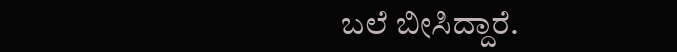ಬಲೆ ಬೀಸಿದ್ದಾರೆ.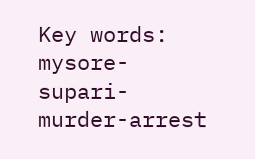Key words: mysore- supari- murder-arrest